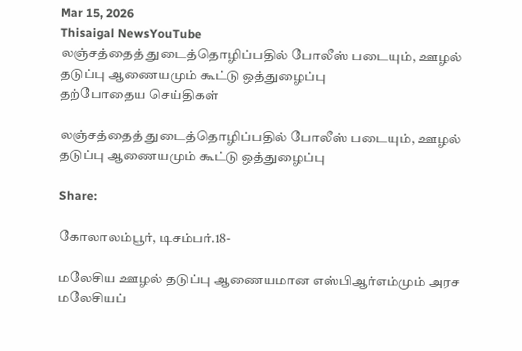Mar 15, 2026
Thisaigal NewsYouTube
லஞ்சத்தைத் துடைத்தொழிப்பதில் போலீஸ் படையும், ஊழல் தடுப்பு ஆணையமும் கூட்டு ஒத்துழைப்பு
தற்போதைய செய்திகள்

லஞ்சத்தைத் துடைத்தொழிப்பதில் போலீஸ் படையும், ஊழல் தடுப்பு ஆணையமும் கூட்டு ஒத்துழைப்பு

Share:

கோலாலம்பூர், டிசம்பர்.18-

மலேசிய ஊழல் தடுப்பு ஆணையமான எஸ்பிஆர்எம்மும் அரச மலேசியப்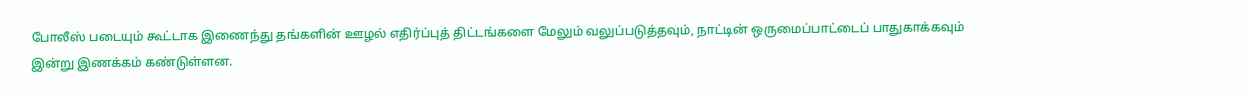போலீஸ் படையும் கூட்டாக இணைந்து தங்களின் ஊழல் எதிர்ப்புத் திட்டங்களை மேலும் வலுப்படுத்தவும், நாட்டின் ஒருமைப்பாட்டைப் பாதுகாக்கவும் இன்று இணக்கம் கண்டுள்ளன.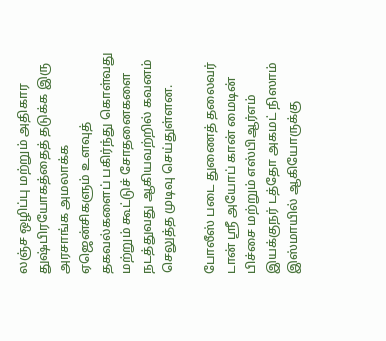லஞ்ச ஒழிப்பு மற்றும் அதிகார துஷ்பிரயோகத்தைத் தடுக்க இரு அரசாங்க அமலாக்க ஏஜென்சிகளும் உளவுத் தகவல்களைப் பகிர்ந்து கொள்வது மற்றும் கூட்டுச் சோதனைகளை நடத்துவது ஆகியவற்றில் கவனம் செலுத்த முடிவு செய்துள்ளன.

போலீஸ் படை துணைத் தலைவர் டான் ஶ்ரீ அயோப் கான் மைடின் பிச்சை மற்றும் எஸ்பிஆர்எம் இயக்குநர் டத்தோ அகமட் நிஸாம் இஸ்மாயில் ஆகியோருக்கு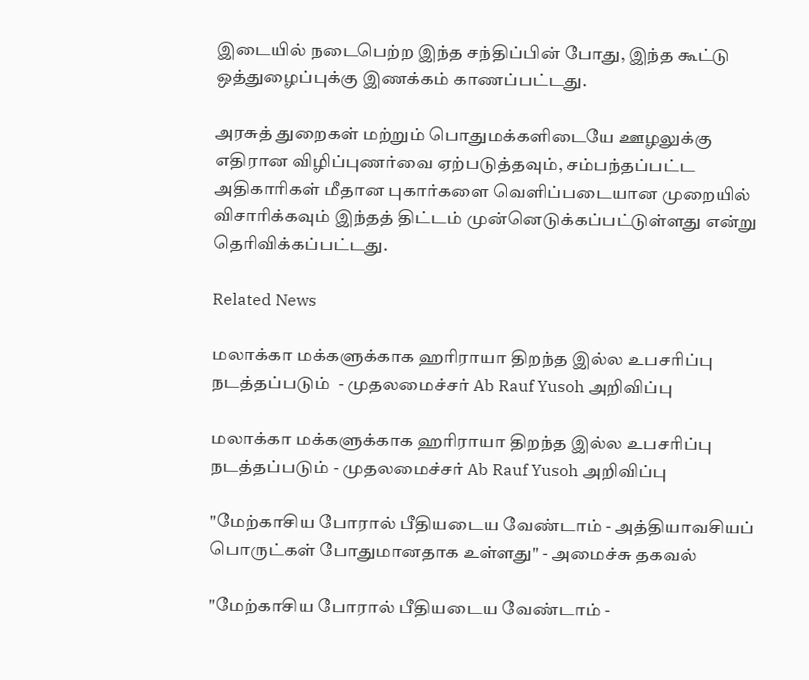இடையில் நடைபெற்ற இந்த சந்திப்பின் போது, இந்த கூட்டு ஒத்துழைப்புக்கு இணக்கம் காணப்பட்டது.

அரசுத் துறைகள் மற்றும் பொதுமக்களிடையே ஊழலுக்கு எதிரான விழிப்புணர்வை ஏற்படுத்தவும், சம்பந்தப்பட்ட அதிகாரிகள் மீதான புகார்களை வெளிப்படையான முறையில் விசாரிக்கவும் இந்தத் திட்டம் முன்னெடுக்கப்பட்டுள்ளது என்று தெரிவிக்கப்பட்டது.

Related News

மலாக்கா மக்களுக்காக ஹரிராயா திறந்த இல்ல உபசரிப்பு நடத்தப்படும்  - முதலமைச்சர் Ab Rauf Yusoh அறிவிப்பு

மலாக்கா மக்களுக்காக ஹரிராயா திறந்த இல்ல உபசரிப்பு நடத்தப்படும் - முதலமைச்சர் Ab Rauf Yusoh அறிவிப்பு

"மேற்காசிய போரால் பீதியடைய வேண்டாம் - அத்தியாவசியப் பொருட்கள் போதுமானதாக உள்ளது" - அமைச்சு தகவல்

"மேற்காசிய போரால் பீதியடைய வேண்டாம் -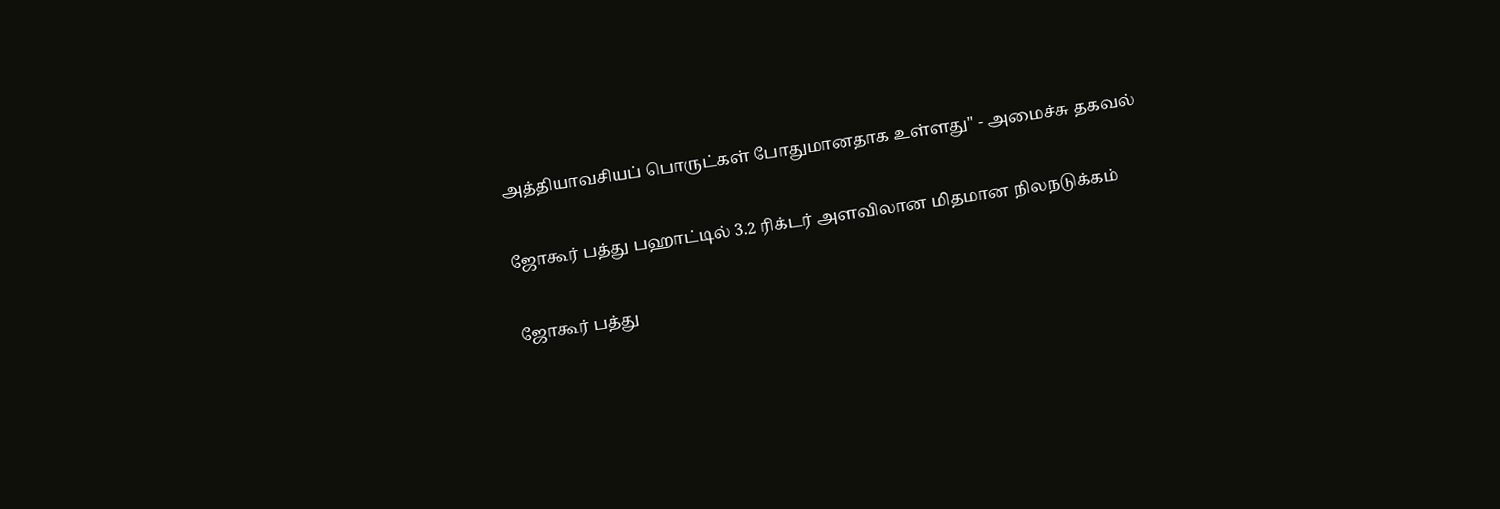அத்தியாவசியப் பொருட்கள் போதுமானதாக உள்ளது" - அமைச்சு தகவல்

ஜோகூர் பத்து பஹாட்டில் 3.2 ரிக்டர் அளவிலான மிதமான நிலநடுக்கம்

ஜோகூர் பத்து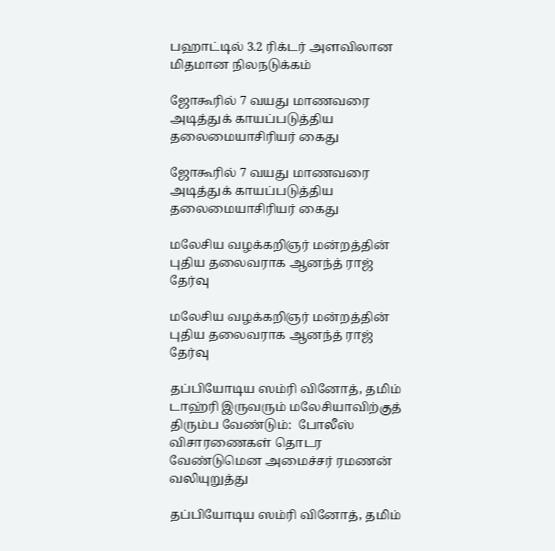பஹாட்டில் 3.2 ரிக்டர் அளவிலான மிதமான நிலநடுக்கம்

ஜோகூரில் 7 வயது மாணவரை அடித்துக் காயப்படுத்திய தலைமையாசிரியர் கைது

ஜோகூரில் 7 வயது மாணவரை அடித்துக் காயப்படுத்திய தலைமையாசிரியர் கைது

மலேசிய வழக்கறிஞர் மன்றத்தின் புதிய தலைவராக ஆனந்த் ராஜ் தேர்வு

மலேசிய வழக்கறிஞர் மன்றத்தின் புதிய தலைவராக ஆனந்த் ராஜ் தேர்வு

தப்பியோடிய ஸம்ரி வினோத், தமிம் டாஹ்ரி இருவரும் மலேசியாவிற்குத் திரும்ப வேண்டும்:  போலீஸ் விசாரணைகள் தொடர வேண்டுமென அமைச்சர் ரமணன் வலியுறுத்து

தப்பியோடிய ஸம்ரி வினோத், தமிம்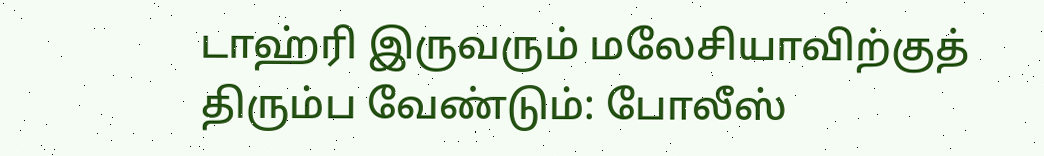டாஹ்ரி இருவரும் மலேசியாவிற்குத் திரும்ப வேண்டும்: போலீஸ்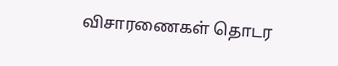விசாரணைகள் தொடர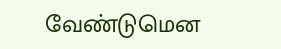வேண்டுமென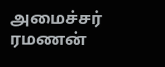அமைச்சர் ரமணன்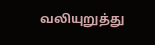வலியுறுத்து